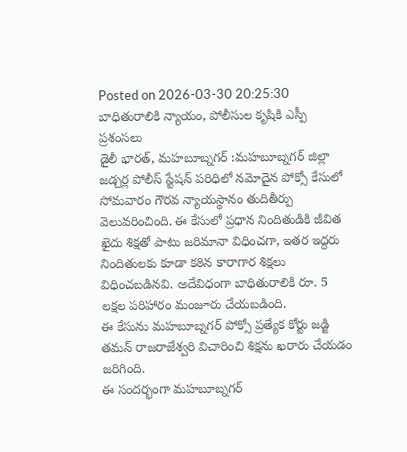Posted on 2026-03-30 20:25:30
బాధితురాలికి న్యాయం, పోలీసుల కృషికి ఎస్పీ ప్రశంసలు
డైలీ భారత్, మహబూబ్నగర్ :మహబూబ్నగర్ జిల్లా జడ్చర్ల పోలీస్ స్టేషన్ పరిధిలో నమోదైన పోక్సో కేసులో సోమవారం గౌరవ న్యాయస్థానం తుదితీర్పు వెలువరించింది. ఈ కేసులో ప్రధాన నిందితుడికి జీవిత ఖైదు శిక్షతో పాటు జరిమానా విధించగా, ఇతర ఇద్దరు నిందితులకు కూడా కఠిన కారాగార శిక్షలు విధించబడినవి. అదేవిధంగా బాధితురాలికి రూ. 5 లక్షల పరిహారం మంజూరు చేయబడింది.
ఈ కేసును మహబూబ్నగర్ పోక్సో ప్రత్యేక కోర్టు జడ్జి తమన్ రాజరాజేశ్వరి విచారించి శిక్షను ఖరారు చేయడం జరిగింది.
ఈ సందర్భంగా మహబూబ్నగర్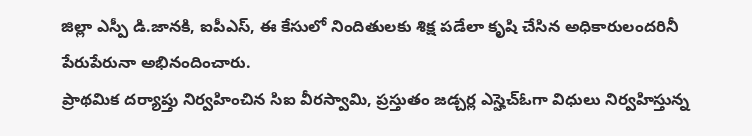జిల్లా ఎస్పీ డి.జానకి, ఐపీఎస్, ఈ కేసులో నిందితులకు శిక్ష పడేలా కృషి చేసిన అధికారులందరినీ పేరుపేరునా అభినందించారు.
ప్రాథమిక దర్యాప్తు నిర్వహించిన సిఐ వీరస్వామి, ప్రస్తుతం జడ్చర్ల ఎస్హెచ్ఓగా విధులు నిర్వహిస్తున్న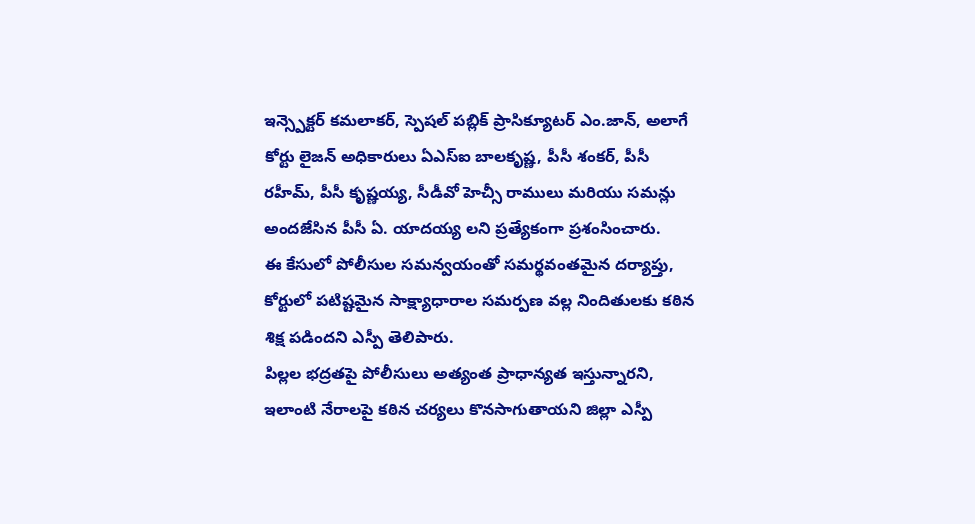ఇన్స్పెక్టర్ కమలాకర్, స్పెషల్ పబ్లిక్ ప్రాసిక్యూటర్ ఎం.జాన్, అలాగే కోర్టు లైజన్ అధికారులు ఏఎస్ఐ బాలకృష్ణ, పీసీ శంకర్, పీసీ రహీమ్, పీసీ కృష్ణయ్య, సీడీవో హెచ్సీ రాములు మరియు సమన్లు అందజేసిన పీసీ ఏ. యాదయ్య లని ప్రత్యేకంగా ప్రశంసించారు.
ఈ కేసులో పోలీసుల సమన్వయంతో సమర్థవంతమైన దర్యాప్తు, కోర్టులో పటిష్టమైన సాక్ష్యాధారాల సమర్పణ వల్ల నిందితులకు కఠిన శిక్ష పడిందని ఎస్పీ తెలిపారు.
పిల్లల భద్రతపై పోలీసులు అత్యంత ప్రాధాన్యత ఇస్తున్నారని, ఇలాంటి నేరాలపై కఠిన చర్యలు కొనసాగుతాయని జిల్లా ఎస్పీ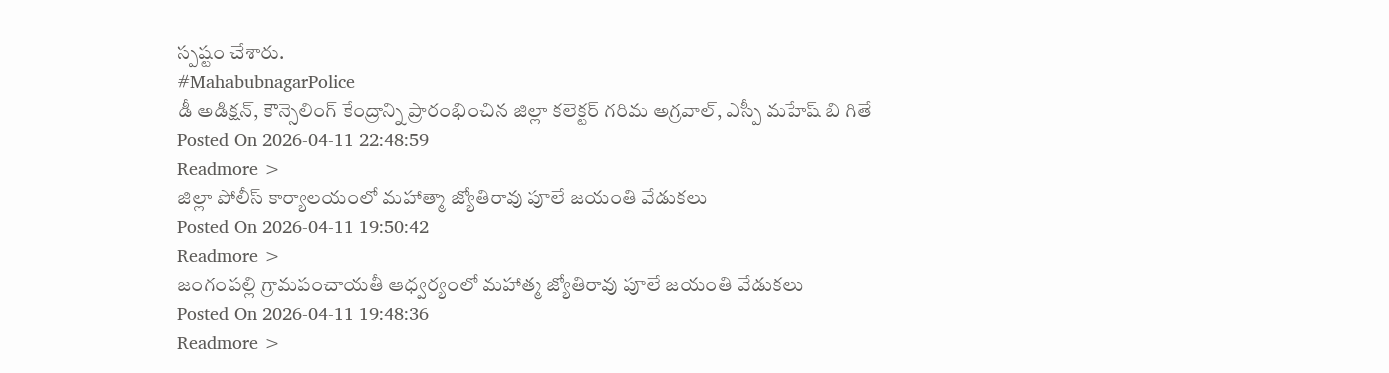స్పష్టం చేశారు.
#MahabubnagarPolice
డీ అడిక్షన్, కౌన్సెలింగ్ కేంద్రాన్ని ప్రారంభించిన జిల్లా కలెక్టర్ గరిమ అగ్రవాల్, ఎస్పీ మహేష్ బి గితే
Posted On 2026-04-11 22:48:59
Readmore >
జిల్లా పోలీస్ కార్యాలయంలో మహాత్మా జ్యోతిరావు పూలే జయంతి వేడుకలు
Posted On 2026-04-11 19:50:42
Readmore >
జంగంపల్లి గ్రామపంచాయతీ ఆధ్వర్యంలో మహాత్మ జ్యోతిరావు పూలే జయంతి వేడుకలు
Posted On 2026-04-11 19:48:36
Readmore >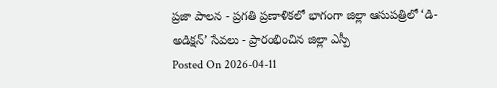ప్రజా పాలన - ప్రగతి ప్రణాళికలో భాగంగా జిల్లా ఆసుపత్రిలో ‘డి-అడిక్షన్’ సేవలు - ప్రారంభించిన జిల్లా ఎస్పీ
Posted On 2026-04-11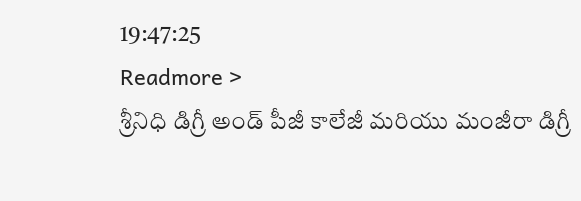19:47:25
Readmore >
శ్రీనిధి డిగ్రీ అండ్ పీజీ కాలేజీ మరియు మంజీరా డిగ్రీ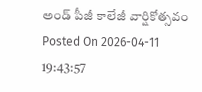అండ్ పీజీ కాలేజీ వార్షికోత్సవం
Posted On 2026-04-11 19:43:57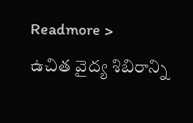Readmore >
ఉచిత వైద్య శిబిరాన్ని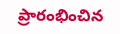ప్రారంభించిన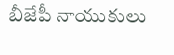బీజేపీ నాయుకులు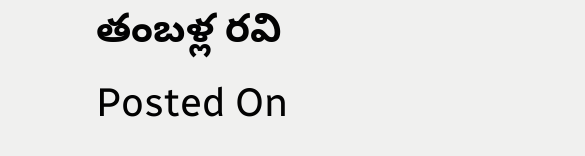తంబళ్ల రవి
Posted On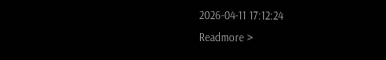2026-04-11 17:12:24
Readmore >